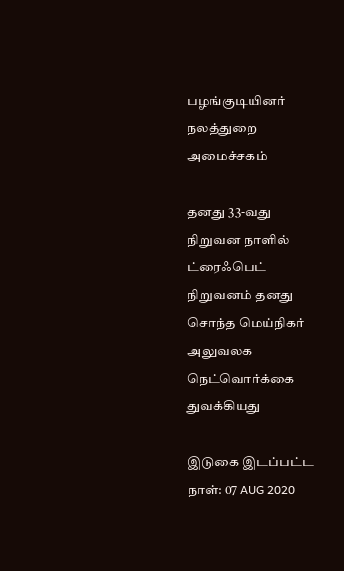பழங்குடியினர் நலத்துறை அமைச்சகம்

தனது 33-வது நிறுவன நாளில் ட்ரைஃபெட் நிறுவனம் தனது சொந்த மெய்நிகர் அலுவலக நெட்வொர்க்கை துவக்கியது

இடுகை இடப்பட்ட நாள்: 07 AUG 2020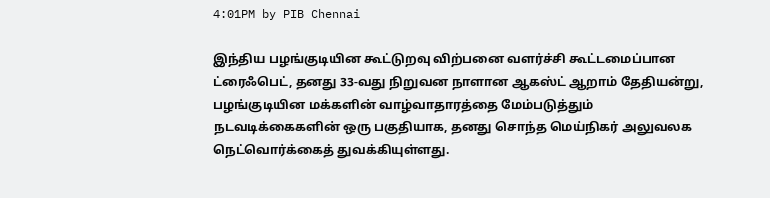4:01PM by PIB Chennai

இந்திய பழங்குடியின கூட்டுறவு விற்பனை வளர்ச்சி கூட்டமைப்பான ட்ரைஃபெட், தனது 33-வது நிறுவன நாளான ஆகஸ்ட் ஆறாம் தேதியன்று, பழங்குடியின மக்களின் வாழ்வாதாரத்தை மேம்படுத்தும் நடவடிக்கைகளின் ஒரு பகுதியாக, தனது சொந்த மெய்நிகர் அலுவலக நெட்வொர்க்கைத் துவக்கியுள்ளது.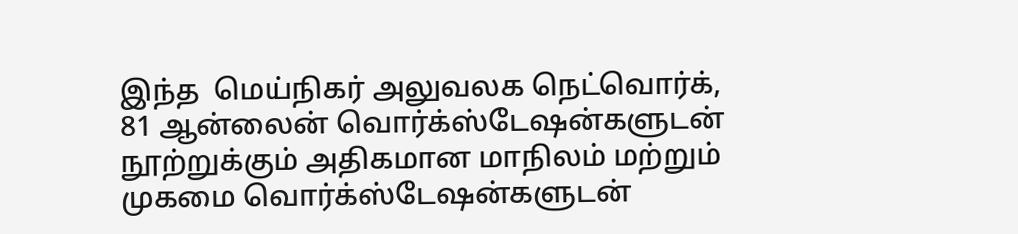இந்த  மெய்நிகர் அலுவலக நெட்வொர்க், 81 ஆன்லைன் வொர்க்ஸ்டேஷன்களுடன் நூற்றுக்கும் அதிகமான மாநிலம் மற்றும் முகமை வொர்க்ஸ்டேஷன்களுடன்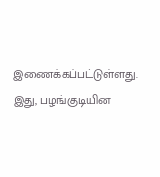இணைக்கப்பட்டுள்ளது. இது, பழங்குடியின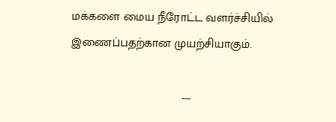மக்களை மைய நீரோட்ட வளர்ச்சியில் இணைப்பதற்கான முயற்சியாகும்.

                                 ---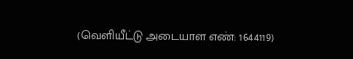(வெளியீட்டு அடையாள எண்: 1644119)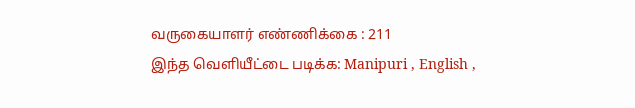வருகையாளர் எண்ணிக்கை : 211
இந்த வெளியீட்டை படிக்க: Manipuri , English ,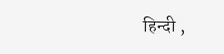हिन्दी ,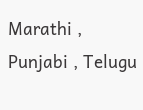Marathi , Punjabi , Telugu